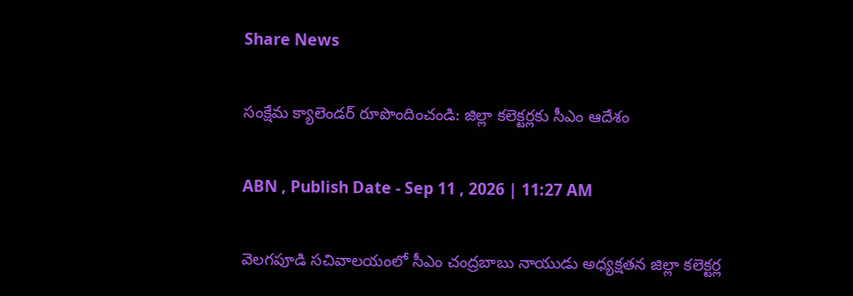Share News

సంక్షేమ క్యాలెండర్ రూపొందించండి: జిల్లా కలెక్టర్లకు సీఎం ఆదేశం

ABN , Publish Date - Sep 11 , 2026 | 11:27 AM

వెలగపూడి సచివాలయంలో సీఎం చంద్రబాబు నాయుడు అధ్యక్షతన జిల్లా కలెక్టర్ల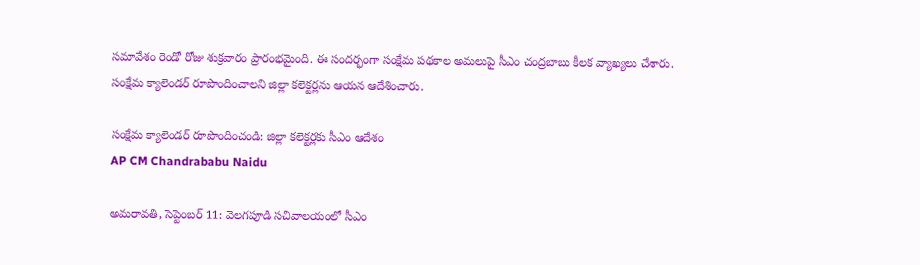సమావేశం రెండో రోజు శుక్రవారం ప్రారంభమైంది. ఈ సందర్భంగా సంక్షేమ పథకాల అమలుపై సీఎం చంద్రబాబు కీలక వ్యాఖ్యలు చేశారు. సంక్షేమ క్యాలెండర్ రూపొందించాలని జిల్లా కలెక్టర్లను ఆయన ఆదేశించారు.

సంక్షేమ క్యాలెండర్ రూపొందించండి: జిల్లా కలెక్టర్లకు సీఎం ఆదేశం
AP CM Chandrababu Naidu

అమరావతి, సెప్టెంబర్ 11: వెలగపూడి సచివాలయంలో సీఎం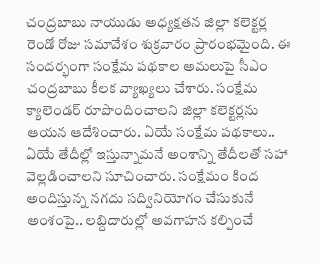చంద్రబాబు నాయుడు అధ్యక్షతన జిల్లా కలెక్టర్ల రెండో రోజు సమావేశం శుక్రవారం ప్రారంభమైంది. ఈ సందర్భంగా సంక్షేమ పథకాల అమలుపై సీఎం చంద్రబాబు కీలక వ్యాఖ్యలు చేశారు. సంక్షేమ క్యాలెండర్ రూపొందించాలని జిల్లా కలెక్టర్లను ఆయన ఆదేశించారు. ఏయే సంక్షేమ పథకాలు.. ఏయే తేదీల్లో ఇస్తున్నామనే అంశాన్ని తేదీలతో సహా వెల్లడించాలని సూచించారు. సంక్షేమం కింద అందిస్తున్న నగదు సద్వినియోగం చేసుకునే అంశంపై.. లబ్దిదారుల్లో అవగాహన కల్పించే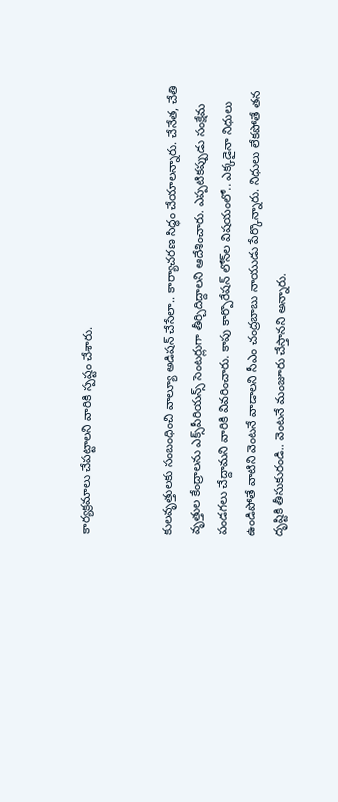కార్యక్రమాలు చేపట్టాలని వారికి స్పష్టం చేశారు.


కులవృత్తులకు సంబంధించి వాల్యూ అడిషన్ చేసేలా.. కార్యాచరణ సిద్ధం చేయాలన్నారు. చేనేత, చేతి వృత్తుల కేంద్రాలను ఎక్స్‌పీరియన్స్ సెంటర్లుగా తీర్చిదిద్దాలని ఆదేశించారు. ఎప్పటికప్పుడు సంక్షేమ పండగలు చేద్దామని వారికి వివరించారు. కాపు కార్పొరేషన్‌ లోన్‌ల విషయంలో.. ఎక్కడైనా నిధులు ఉండిపోతే వాటిని వెంటనే వాడాలని సీఎం చంద్రబాబు నాయుడు పేర్కొన్నారు. నిధులు లేకపోతే తన దృష్టికి తీసుకురండి.. వెంటనే మంజూరు చేస్తానని అన్నారు.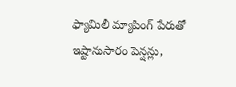ఫ్యామిలీ మ్యాపింగ్ పేరుతో ఇష్టానుసారం పెన్షన్లు,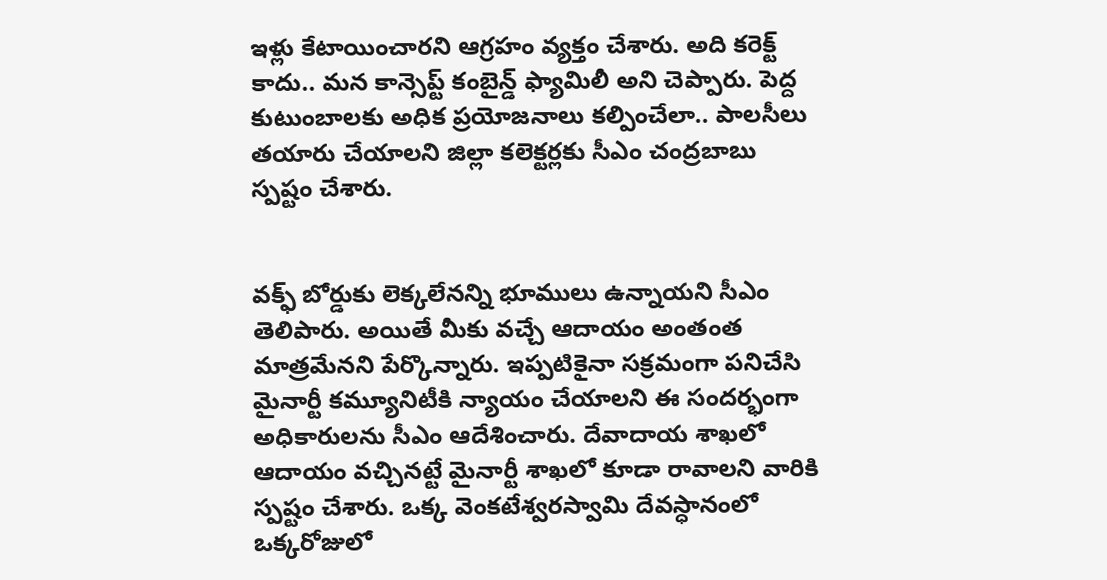ఇళ్లు కేటాయించారని ఆగ్రహం వ్యక్తం చేశారు. అది కరెక్ట్ కాదు.. మన కాన్సెప్ట్ కంబైన్డ్ ఫ్యామిలీ అని చెప్పారు. పెద్ద కుటుంబాలకు అధిక ప్రయోజనాలు కల్పించేలా.. పాలసీలు తయారు చేయాలని జిల్లా కలెక్టర్లకు సీఎం చంద్రబాబు స్పష్టం చేశారు.


వక్ఫ్ బోర్డు‌‌కు లెక్కలేనన్ని భూములు ఉన్నాయని సీఎం తెలిపారు. అయితే మీకు వచ్చే ఆదాయం అంతంత మాత్రమేనని పేర్కొన్నారు. ఇప్పటికైనా సక్రమంగా పనిచేసి మైనార్టీ కమ్యూనిటీకి న్యాయం చేయాలని ఈ సందర్భంగా అధికారులను సీఎం ఆదేశించారు. దేవాదాయ శాఖలో ఆదాయం వచ్చినట్టే మైనార్టీ శాఖలో కూడా రావాలని వారికి స్పష్టం చేశారు. ఒక్క వెంకటేశ్వరస్వామి దేవస్ధానంలో ఒక్కరోజులో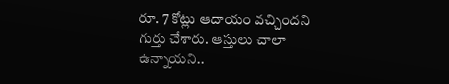రూ. 7 కోట్లు ఆదాయం వచ్చిందని గుర్తు చేశారు. ఆస్తులు చాలా ఉన్నాయని..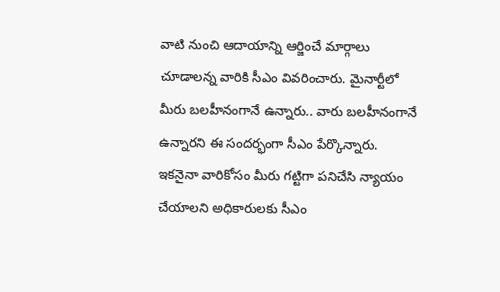వాటి నుంచి ఆదాయాన్ని ఆర్జించే మార్గాలు చూడాలన్న వారికి సీఎం వివరించారు. మైనార్టీలో మీరు బలహీనంగానే ఉన్నారు.. వారు బలహీనంగానే ఉన్నారని ఈ సందర్భంగా సీఎం పేర్కొన్నారు. ఇకనైనా వారికోసం మీరు గట్టిగా పనిచేసి న్యాయం చేయాలని అధికారులకు సీఎం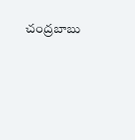చంద్రబాబు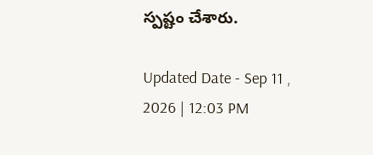స్పష్టం చేశారు.

Updated Date - Sep 11 , 2026 | 12:03 PM